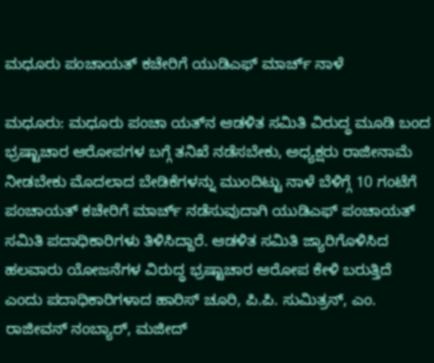ಮಧೂರು ಪಂಚಾಯತ್ ಕಚೇರಿಗೆ ಯುಡಿಎಫ್ ಮಾರ್ಚ್ ನಾಳೆ

ಮಧೂರು: ಮಧೂರು ಪಂಚಾ ಯತ್‌ನ ಆಡಳಿತ ಸಮಿತಿ ವಿರುದ್ಧ ಮೂಡಿ ಬಂದ ಭ್ರಷ್ಟಾಚಾರ ಆರೋಪಗಳ ಬಗ್ಗೆ ತನಿಖೆ ನಡೆಸಬೇಕು, ಅಧ್ಯಕ್ಷರು ರಾಜೀನಾಮೆ ನೀಡಬೇಕು ಮೊದಲಾದ ಬೇಡಿಕೆಗಳನ್ನು ಮುಂದಿಟ್ಟು ನಾಳೆ ಬೆಳಿಗ್ಗೆ 10 ಗಂಟೆಗೆ ಪಂಚಾಯತ್ ಕಚೇರಿಗೆ ಮಾರ್ಚ್ ನಡೆಸುವುದಾಗಿ ಯುಡಿಎಫ್ ಪಂಚಾಯತ್ ಸಮಿತಿ ಪದಾಧಿಕಾರಿಗಳು ತಿಳಿಸಿದ್ದಾರೆ. ಆಡಳಿತ ಸಮಿತಿ ಜ್ಯಾರಿಗೊಳಿಸಿದ ಹಲವಾರು ಯೋಜನೆಗಳ ವಿರುದ್ಧ ಭ್ರಷ್ಟಾಚಾರ ಆರೋಪ ಕೇಳಿ ಬರುತ್ತಿದೆ ಎಂದು ಪದಾಧಿಕಾರಿಗಳಾದ ಹಾರಿಸ್ ಚೂರಿ, ಪಿ.ಪಿ. ಸುಮಿತ್ರನ್, ಎಂ. ರಾಜೀವನ್ ನಂಬ್ಯಾರ್, ಮಜೀದ್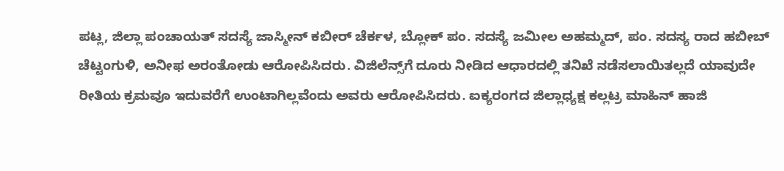ಪಟ್ಲ, ಜಿಲ್ಲಾ ಪಂಚಾಯತ್ ಸದಸ್ಯೆ ಜಾಸ್ಮೀನ್ ಕಬೀರ್ ಚೆರ್ಕಳ, ಬ್ಲೋಕ್ ಪಂ. ಸದಸ್ಯೆ ಜಮೀಲ ಅಹಮ್ಮದ್, ಪಂ. ಸದಸ್ಯ ರಾದ ಹಬೀಬ್ ಚೆಟ್ಟಂಗುಳಿ, ಅನೀಫ ಅರಂತೋಡು ಆರೋಪಿಸಿದರು. ವಿಜಿಲೆನ್ಸ್‌ಗೆ ದೂರು ನೀಡಿದ ಆಧಾರದಲ್ಲಿ ತನಿಖೆ ನಡೆಸಲಾಯಿತಲ್ಲದೆ ಯಾವುದೇ ರೀತಿಯ ಕ್ರಮವೂ ಇದುವರೆಗೆ ಉಂಟಾಗಿಲ್ಲವೆಂದು ಅವರು ಆರೋಪಿಸಿದರು. ಐಕ್ಯರಂಗದ ಜಿಲ್ಲಾಧ್ಯಕ್ಷ ಕಲ್ಲಟ್ರ ಮಾಹಿನ್ ಹಾಜಿ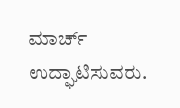ಮಾರ್ಚ್ ಉದ್ಘಾಟಿಸುವರು.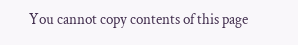You cannot copy contents of this page